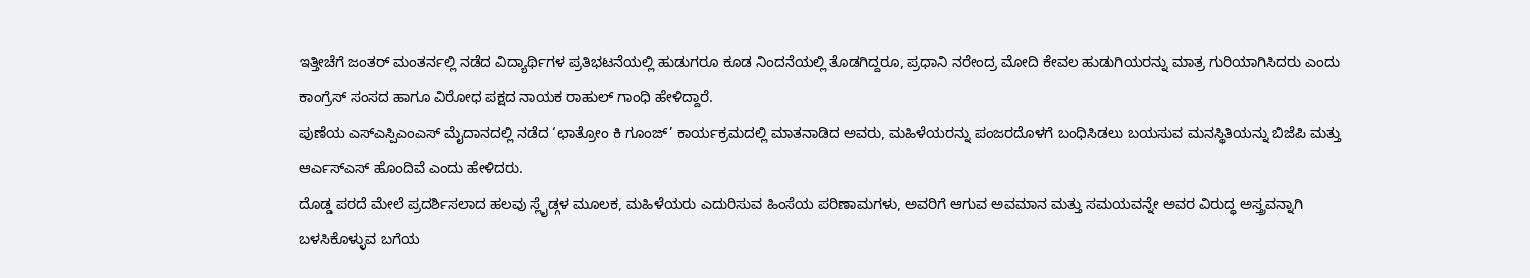ಇತ್ತೀಚೆಗೆ ಜಂತರ್ ಮಂತರ್ನಲ್ಲಿ ನಡೆದ ವಿದ್ಯಾರ್ಥಿಗಳ ಪ್ರತಿಭಟನೆಯಲ್ಲಿ ಹುಡುಗರೂ ಕೂಡ ನಿಂದನೆಯಲ್ಲಿ ತೊಡಗಿದ್ದರೂ, ಪ್ರಧಾನಿ ನರೇಂದ್ರ ಮೋದಿ ಕೇವಲ ಹುಡುಗಿಯರನ್ನು ಮಾತ್ರ ಗುರಿಯಾಗಿಸಿದರು ಎಂದು ಕಾಂಗ್ರೆಸ್ ಸಂಸದ ಹಾಗೂ ವಿರೋಧ ಪಕ್ಷದ ನಾಯಕ ರಾಹುಲ್ ಗಾಂಧಿ ಹೇಳಿದ್ದಾರೆ.
ಪುಣೆಯ ಎಸ್ಎಸ್ಪಿಎಂಎಸ್ ಮೈದಾನದಲ್ಲಿ ನಡೆದ ‘ಛಾತ್ರೋಂ ಕಿ ಗೂಂಜ್’ ಕಾರ್ಯಕ್ರಮದಲ್ಲಿ ಮಾತನಾಡಿದ ಅವರು, ಮಹಿಳೆಯರನ್ನು ಪಂಜರದೊಳಗೆ ಬಂಧಿಸಿಡಲು ಬಯಸುವ ಮನಸ್ಥಿತಿಯನ್ನು ಬಿಜೆಪಿ ಮತ್ತು ಆರ್ಎಸ್ಎಸ್ ಹೊಂದಿವೆ ಎಂದು ಹೇಳಿದರು.
ದೊಡ್ಡ ಪರದೆ ಮೇಲೆ ಪ್ರದರ್ಶಿಸಲಾದ ಹಲವು ಸ್ಲೈಡ್ಗಳ ಮೂಲಕ, ಮಹಿಳೆಯರು ಎದುರಿಸುವ ಹಿಂಸೆಯ ಪರಿಣಾಮಗಳು, ಅವರಿಗೆ ಆಗುವ ಅವಮಾನ ಮತ್ತು ಸಮಯವನ್ನೇ ಅವರ ವಿರುದ್ಧ ಅಸ್ತ್ರವನ್ನಾಗಿ ಬಳಸಿಕೊಳ್ಳುವ ಬಗೆಯ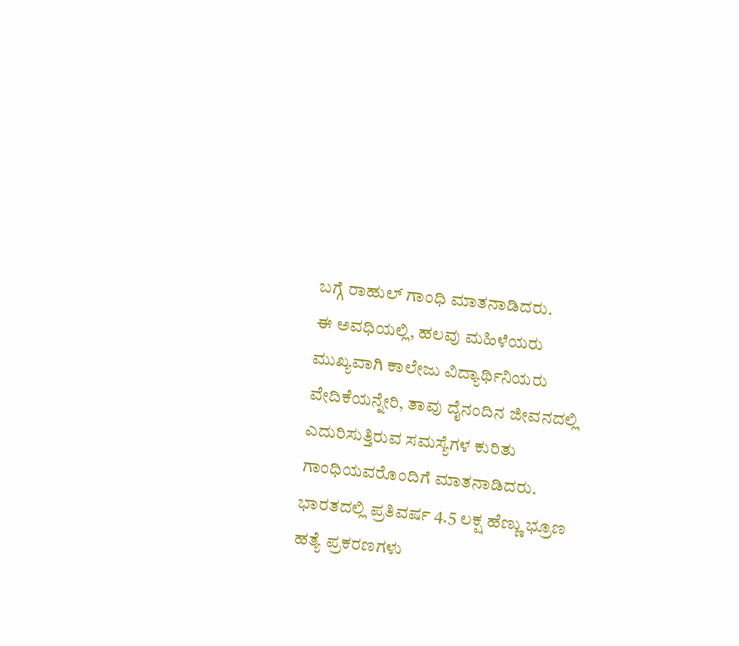ಬಗ್ಗೆ ರಾಹುಲ್ ಗಾಂಧಿ ಮಾತನಾಡಿದರು.
ಈ ಅವಧಿಯಲ್ಲಿ, ಹಲವು ಮಹಿಳೆಯರು ಮುಖ್ಯವಾಗಿ ಕಾಲೇಜು ವಿದ್ಯಾರ್ಥಿನಿಯರು ವೇದಿಕೆಯನ್ನೇರಿ, ತಾವು ದೈನಂದಿನ ಜೀವನದಲ್ಲಿ ಎದುರಿಸುತ್ತಿರುವ ಸಮಸ್ಯೆಗಳ ಕುರಿತು ಗಾಂಧಿಯವರೊಂದಿಗೆ ಮಾತನಾಡಿದರು.
ಭಾರತದಲ್ಲಿ ಪ್ರತಿವರ್ಷ 4.5 ಲಕ್ಷ ಹೆಣ್ಣು ಭ್ರೂಣ ಹತ್ಯೆ ಪ್ರಕರಣಗಳು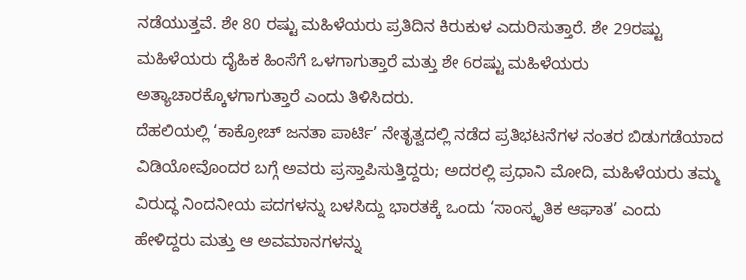ನಡೆಯುತ್ತವೆ. ಶೇ 80 ರಷ್ಟು ಮಹಿಳೆಯರು ಪ್ರತಿದಿನ ಕಿರುಕುಳ ಎದುರಿಸುತ್ತಾರೆ. ಶೇ 29ರಷ್ಟು ಮಹಿಳೆಯರು ದೈಹಿಕ ಹಿಂಸೆಗೆ ಒಳಗಾಗುತ್ತಾರೆ ಮತ್ತು ಶೇ 6ರಷ್ಟು ಮಹಿಳೆಯರು ಅತ್ಯಾಚಾರಕ್ಕೊಳಗಾಗುತ್ತಾರೆ ಎಂದು ತಿಳಿಸಿದರು.
ದೆಹಲಿಯಲ್ಲಿ ‘ಕಾಕ್ರೋಚ್ ಜನತಾ ಪಾರ್ಟಿ’ ನೇತೃತ್ವದಲ್ಲಿ ನಡೆದ ಪ್ರತಿಭಟನೆಗಳ ನಂತರ ಬಿಡುಗಡೆಯಾದ ವಿಡಿಯೋವೊಂದರ ಬಗ್ಗೆ ಅವರು ಪ್ರಸ್ತಾಪಿಸುತ್ತಿದ್ದರು; ಅದರಲ್ಲಿ ಪ್ರಧಾನಿ ಮೋದಿ, ಮಹಿಳೆಯರು ತಮ್ಮ ವಿರುದ್ಧ ನಿಂದನೀಯ ಪದಗಳನ್ನು ಬಳಸಿದ್ದು ಭಾರತಕ್ಕೆ ಒಂದು ‘ಸಾಂಸ್ಕೃತಿಕ ಆಘಾತ’ ಎಂದು ಹೇಳಿದ್ದರು ಮತ್ತು ಆ ಅವಮಾನಗಳನ್ನು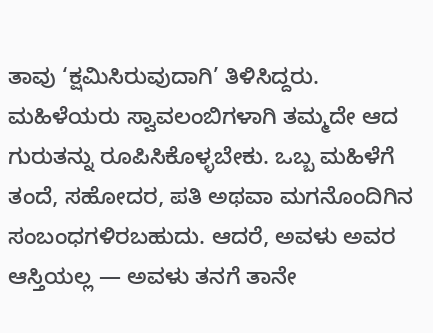ತಾವು ‘ಕ್ಷಮಿಸಿರುವುದಾಗಿ’ ತಿಳಿಸಿದ್ದರು.
ಮಹಿಳೆಯರು ಸ್ವಾವಲಂಬಿಗಳಾಗಿ ತಮ್ಮದೇ ಆದ ಗುರುತನ್ನು ರೂಪಿಸಿಕೊಳ್ಳಬೇಕು. ಒಬ್ಬ ಮಹಿಳೆಗೆ ತಂದೆ, ಸಹೋದರ, ಪತಿ ಅಥವಾ ಮಗನೊಂದಿಗಿನ ಸಂಬಂಧಗಳಿರಬಹುದು. ಆದರೆ, ಅವಳು ಅವರ ಆಸ್ತಿಯಲ್ಲ — ಅವಳು ತನಗೆ ತಾನೇ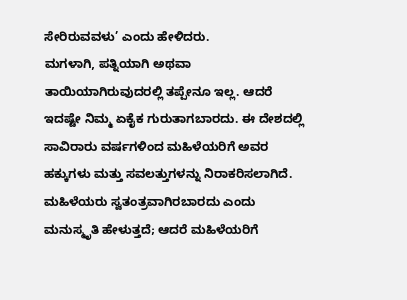ಸೇರಿರುವವಳು’ ಎಂದು ಹೇಳಿದರು.
ಮಗಳಾಗಿ, ಪತ್ನಿಯಾಗಿ ಅಥವಾ ತಾಯಿಯಾಗಿರುವುದರಲ್ಲಿ ತಪ್ಪೇನೂ ಇಲ್ಲ. ಆದರೆ ಇದಷ್ಟೇ ನಿಮ್ಮ ಏಕೈಕ ಗುರುತಾಗಬಾರದು. ಈ ದೇಶದಲ್ಲಿ ಸಾವಿರಾರು ವರ್ಷಗಳಿಂದ ಮಹಿಳೆಯರಿಗೆ ಅವರ ಹಕ್ಕುಗಳು ಮತ್ತು ಸವಲತ್ತುಗಳನ್ನು ನಿರಾಕರಿಸಲಾಗಿದೆ. ಮಹಿಳೆಯರು ಸ್ವತಂತ್ರವಾಗಿರಬಾರದು ಎಂದು ಮನುಸ್ಮೃತಿ ಹೇಳುತ್ತದೆ; ಆದರೆ ಮಹಿಳೆಯರಿಗೆ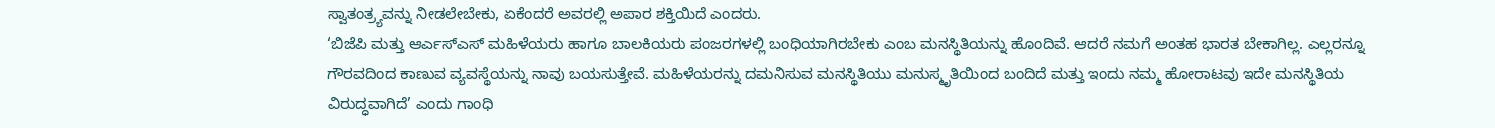ಸ್ವಾತಂತ್ರ್ಯವನ್ನು ನೀಡಲೇಬೇಕು, ಏಕೆಂದರೆ ಅವರಲ್ಲಿ ಅಪಾರ ಶಕ್ತಿಯಿದೆ ಎಂದರು.
‘ಬಿಜೆಪಿ ಮತ್ತು ಆರ್ಎಸ್ಎಸ್ ಮಹಿಳೆಯರು ಹಾಗೂ ಬಾಲಕಿಯರು ಪಂಜರಗಳಲ್ಲಿ ಬಂಧಿಯಾಗಿರಬೇಕು ಎಂಬ ಮನಸ್ಥಿತಿಯನ್ನು ಹೊಂದಿವೆ. ಆದರೆ ನಮಗೆ ಅಂತಹ ಭಾರತ ಬೇಕಾಗಿಲ್ಲ. ಎಲ್ಲರನ್ನೂ ಗೌರವದಿಂದ ಕಾಣುವ ವ್ಯವಸ್ಥೆಯನ್ನು ನಾವು ಬಯಸುತ್ತೇವೆ. ಮಹಿಳೆಯರನ್ನು ದಮನಿಸುವ ಮನಸ್ಥಿತಿಯು ಮನುಸ್ಮೃತಿಯಿಂದ ಬಂದಿದೆ ಮತ್ತು ಇಂದು ನಮ್ಮ ಹೋರಾಟವು ಇದೇ ಮನಸ್ಥಿತಿಯ ವಿರುದ್ಧವಾಗಿದೆ’ ಎಂದು ಗಾಂಧಿ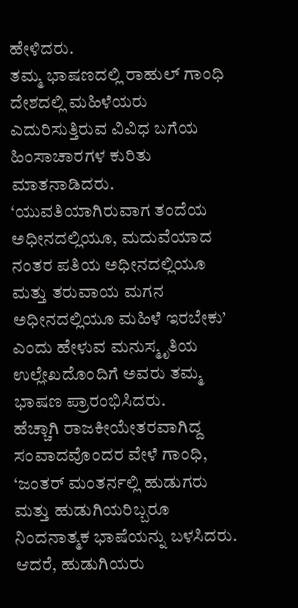ಹೇಳಿದರು.
ತಮ್ಮ ಭಾಷಣದಲ್ಲಿ ರಾಹುಲ್ ಗಾಂಧಿ ದೇಶದಲ್ಲಿ ಮಹಿಳೆಯರು ಎದುರಿಸುತ್ತಿರುವ ವಿವಿಧ ಬಗೆಯ ಹಿಂಸಾಚಾರಗಳ ಕುರಿತು ಮಾತನಾಡಿದರು. ‘ಯುವತಿಯಾಗಿರುವಾಗ ತಂದೆಯ ಅಧೀನದಲ್ಲಿಯೂ, ಮದುವೆಯಾದ ನಂತರ ಪತಿಯ ಅಧೀನದಲ್ಲಿಯೂ ಮತ್ತು ತರುವಾಯ ಮಗನ ಅಧೀನದಲ್ಲಿಯೂ ಮಹಿಳೆ ಇರಬೇಕು’ ಎಂದು ಹೇಳುವ ಮನುಸ್ಮೃತಿಯ ಉಲ್ಲೇಖದೊಂದಿಗೆ ಅವರು ತಮ್ಮ ಭಾಷಣ ಪ್ರಾರಂಭಿಸಿದರು.
ಹೆಚ್ಚಾಗಿ ರಾಜಕೀಯೇತರವಾಗಿದ್ದ ಸಂವಾದವೊಂದರ ವೇಳೆ ಗಾಂಧಿ, ‘ಜಂತರ್ ಮಂತರ್ನಲ್ಲಿ ಹುಡುಗರು ಮತ್ತು ಹುಡುಗಿಯರಿಬ್ಬರೂ ನಿಂದನಾತ್ಮಕ ಭಾಷೆಯನ್ನು ಬಳಸಿದರು. ಆದರೆ, ಹುಡುಗಿಯರು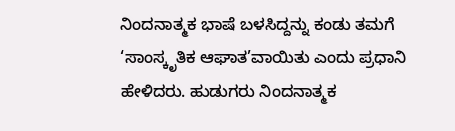ನಿಂದನಾತ್ಮಕ ಭಾಷೆ ಬಳಸಿದ್ದನ್ನು ಕಂಡು ತಮಗೆ ‘ಸಾಂಸ್ಕೃತಿಕ ಆಘಾತ’ವಾಯಿತು ಎಂದು ಪ್ರಧಾನಿ ಹೇಳಿದರು. ಹುಡುಗರು ನಿಂದನಾತ್ಮಕ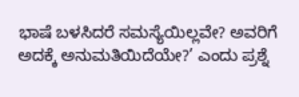ಭಾಷೆ ಬಳಸಿದರೆ ಸಮಸ್ಯೆಯಿಲ್ಲವೇ? ಅವರಿಗೆ ಅದಕ್ಕೆ ಅನುಮತಿಯಿದೆಯೇ?’ ಎಂದು ಪ್ರಶ್ನೆ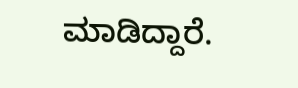ಮಾಡಿದ್ದಾರೆ.